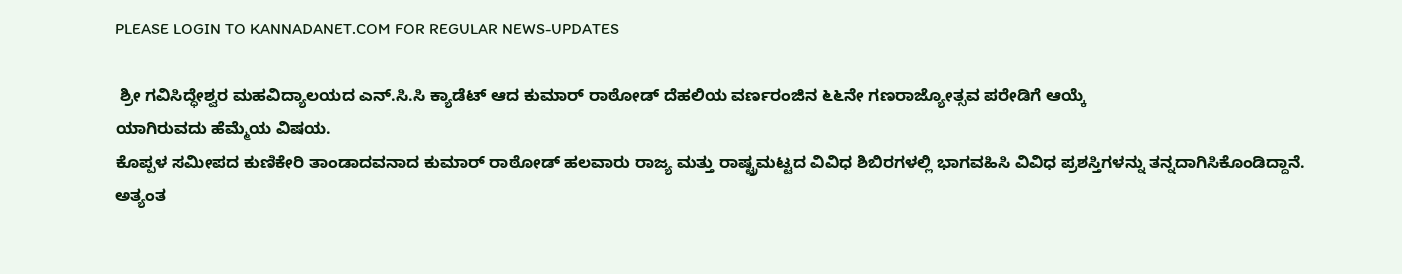PLEASE LOGIN TO KANNADANET.COM FOR REGULAR NEWS-UPDATES

 ಶ್ರೀ ಗವಿಸಿದ್ಧೇಶ್ವರ ಮಹವಿದ್ಯಾಲಯದ ಎನ್.ಸಿ.ಸಿ ಕ್ಯಾಡೆಟ್ ಆದ ಕುಮಾರ್ ರಾಠೋಡ್ ದೆಹಲಿಯ ವರ್ಣರಂಜಿನ ೬೬ನೇ ಗಣರಾಜ್ಯೋತ್ಸವ ಪರೇಡಿಗೆ ಆಯ್ಕೆ
ಯಾಗಿರುವದು ಹೆಮ್ಮೆಯ ವಿಷಯ.
ಕೊಪ್ಪಳ ಸಮೀಪದ ಕುಣಿಕೇರಿ ತಾಂಡಾದವನಾದ ಕುಮಾರ್ ರಾಠೋಡ್ ಹಲವಾರು ರಾಜ್ಯ ಮತ್ತು ರಾಷ್ಟ್ರಮಟ್ಟದ ವಿವಿಧ ಶಿಬಿರಗಳಲ್ಲಿ ಭಾಗವಹಿಸಿ ವಿವಿಧ ಪ್ರಶಸ್ತಿಗಳನ್ನು ತನ್ನದಾಗಿಸಿಕೊಂಡಿದ್ದಾನೆ. ಅತ್ಯಂತ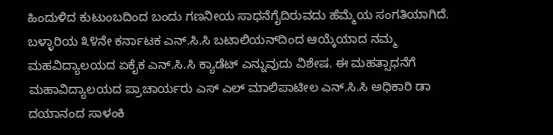ಹಿಂದುಳಿದ ಕುಟುಂಬದಿಂದ ಬಂದು ಗಣನೀಯ ಸಾಧನೆಗೈದಿರುವದು ಹೆಮ್ಮೆಯ ಸಂಗತಿಯಾಗಿದೆ.
ಬಳ್ಳಾರಿಯ ೩೪ನೇ ಕರ್ನಾಟಕ ಎನ್.ಸಿ.ಸಿ ಬಟಾಲಿಯನ್‌ದಿಂದ ಆಯ್ಕೆಯಾದ ನಮ್ಮ ಮಹವಿದ್ಯಾಲಯದ ಏಕೈಕ ಎನ್.ಸಿ.ಸಿ ಕ್ಯಾಡೆಟ್ ಎನ್ನುವುದು ವಿಶೇಷ. ಈ ಮಹತ್ಸಾಧನೆಗೆ ಮಹಾವಿದ್ಯಾಲಯದ ಪ್ರಾಚಾರ್ಯರು ಎಸ್ ಎಲ್ ಮಾಲಿಪಾಟೀಲ ಎನ್.ಸಿ.ಸಿ ಅಧಿಕಾರಿ ಡಾ ದಯಾನಂದ ಸಾಳಂಕಿ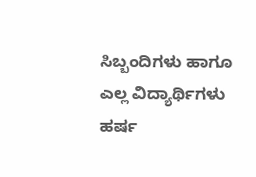ಸಿಬ್ಬಂದಿಗಳು ಹಾಗೂ ಎಲ್ಲ ವಿದ್ಯಾರ್ಥಿಗಳು ಹರ್ಷ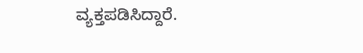ವ್ಯಕ್ತಪಡಿಸಿದ್ದಾರೆ.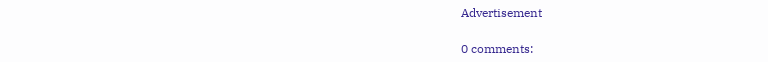Advertisement

0 comments: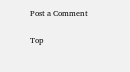Post a Comment


Top